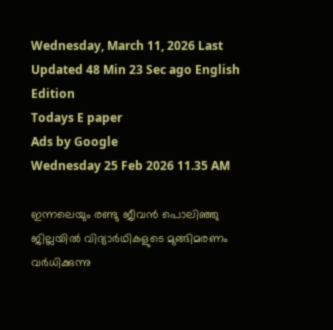Wednesday, March 11, 2026 Last Updated 48 Min 23 Sec ago English Edition
Todays E paper
Ads by Google
Wednesday 25 Feb 2026 11.35 AM

ഇന്നലെയും രണ്ടു ജീവന്‍ പൊലിഞ്ഞു ജില്ലയില്‍ വിദ്യാര്‍ഥികളുടെ മുങ്ങിമരണം വര്‍ധിക്കുന്നു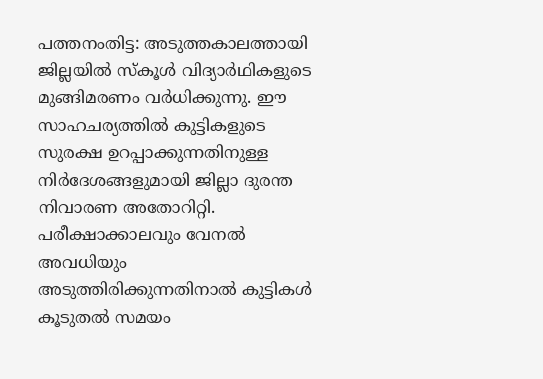പത്തനംതിട്ട: അടുത്തകാലത്തായി ജില്ലയില്‍ സ്‌കൂള്‍ വിദ്യാര്‍ഥികളുടെ മുങ്ങിമരണം വര്‍ധിക്കുന്നു. ഈ സാഹചര്യത്തില്‍ കുട്ടികളുടെ സുരക്ഷ ഉറപ്പാക്കുന്നതിനുള്ള നിര്‍ദേശങ്ങളുമായി ജില്ലാ ദുരന്ത നിവാരണ അതോറിറ്റി. പരീക്ഷാക്കാലവും വേനല്‍ അവധിയും അടുത്തിരിക്കുന്നതിനാല്‍ കുട്ടികള്‍ കൂടുതല്‍ സമയം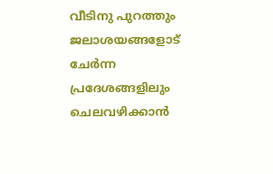വീടിനു പുറത്തും ജലാശയങ്ങളോട്‌ ചേര്‍ന്ന പ്രദേശങ്ങളിലും ചെലവഴിക്കാന്‍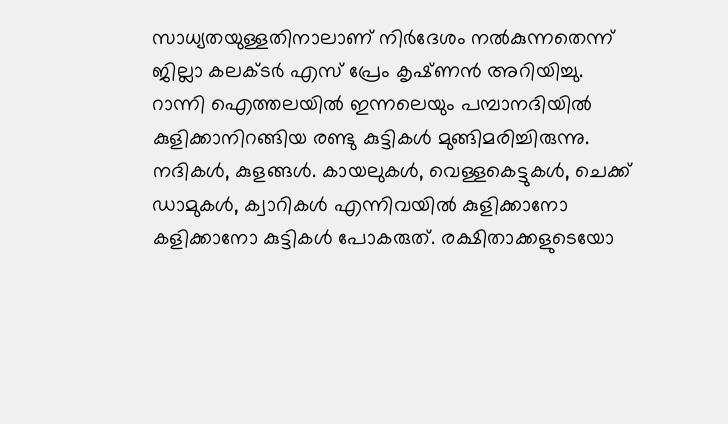സാധ്യതയുള്ളതിനാലാണ്‌ നിര്‍ദേശം നല്‍കുന്നതെന്ന്‌ ജില്ലാ കലക്‌ടര്‍ എസ്‌ പ്രേം കൃഷ്‌ണന്‍ അറിയിച്ചു. റാന്നി ഐത്തലയില്‍ ഇന്നലെയും പമ്പാനദിയില്‍ കുളിക്കാനിറങ്ങിയ രണ്ടു കുട്ടികള്‍ മുങ്ങിമരിച്ചിരുന്നു.
നദികള്‍, കുളങ്ങള്‍. കായലുകള്‍, വെള്ളകെട്ടുകള്‍, ചെക്ക്‌ ഡാമുകള്‍, ക്വാറികള്‍ എന്നിവയില്‍ കുളിക്കാനോ കളിക്കാനോ കുട്ടികള്‍ പോകരുത്‌. രക്ഷിതാക്കളുടെയോ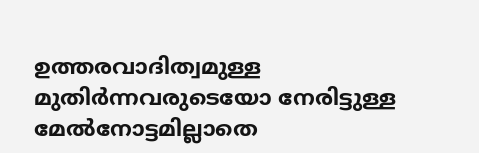ഉത്തരവാദിത്വമുള്ള മുതിര്‍ന്നവരുടെയോ നേരിട്ടുള്ള മേല്‍നോട്ടമില്ലാതെ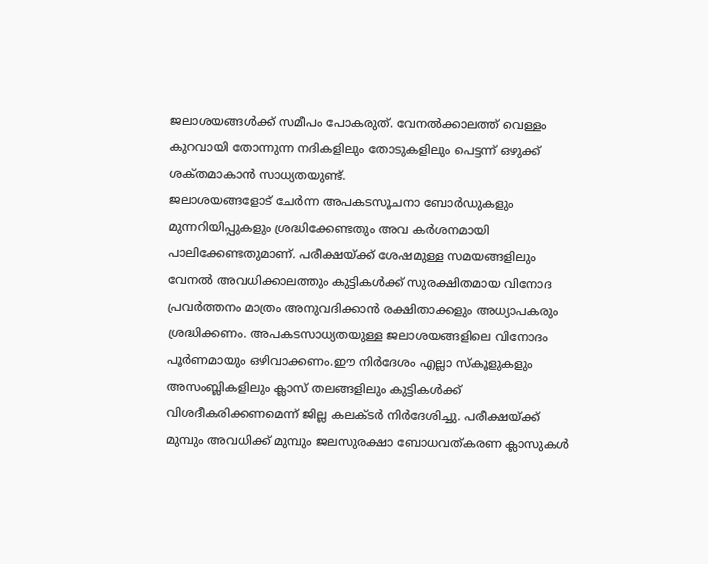ജലാശയങ്ങള്‍ക്ക്‌ സമീപം പോകരുത്‌. വേനല്‍ക്കാലത്ത്‌ വെള്ളം കുറവായി തോന്നുന്ന നദികളിലും തോടുകളിലും പെട്ടന്ന്‌ ഒഴുക്ക്‌ ശക്‌തമാകാന്‍ സാധ്യതയുണ്ട്‌.
ജലാശയങ്ങളോട്‌ ചേര്‍ന്ന അപകടസൂചനാ ബോര്‍ഡുകളും മുന്നറിയിപ്പുകളും ശ്രദ്ധിക്കേണ്ടതും അവ കര്‍ശനമായി പാലിക്കേണ്ടതുമാണ്‌. പരീക്ഷയ്‌ക്ക് ശേഷമുള്ള സമയങ്ങളിലും വേനല്‍ അവധിക്കാലത്തും കുട്ടികള്‍ക്ക്‌ സുരക്ഷിതമായ വിനോദ പ്രവര്‍ത്തനം മാത്രം അനുവദിക്കാന്‍ രക്ഷിതാക്കളും അധ്യാപകരും ശ്രദ്ധിക്കണം. അപകടസാധ്യതയുള്ള ജലാശയങ്ങളിലെ വിനോദം പൂര്‍ണമായും ഒഴിവാക്കണം.ഈ നിര്‍ദേശം എല്ലാ സ്‌കൂളുകളും അസംബ്ലികളിലും ക്ലാസ്‌ തലങ്ങളിലും കുട്ടികള്‍ക്ക്‌ വിശദീകരിക്കണമെന്ന്‌ ജില്ല കലക്‌ടര്‍ നിര്‍ദേശിച്ചു. പരീക്ഷയ്‌ക്ക് മുമ്പും അവധിക്ക്‌ മുമ്പും ജലസുരക്ഷാ ബോധവത്‌കരണ ക്ലാസുകള്‍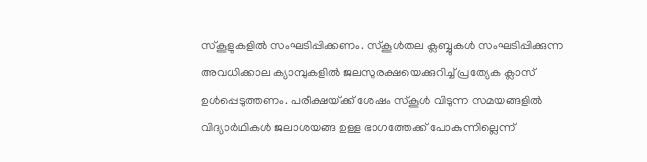സ്‌കൂളുകളില്‍ സംഘടിപ്പിക്കണം. സ്‌കൂള്‍തല ക്ലബ്ബുകള്‍ സംഘടിപ്പിക്കുന്ന അവധിക്കാല ക്യാമ്പുകളില്‍ ജലസുരക്ഷയെക്കുറിച്ച്‌ പ്രത്യേക ക്ലാസ്‌ ഉള്‍പ്പെടുത്തണം. പരീക്ഷയ്‌ക്ക് ശേഷം സ്‌കൂള്‍ വിടുന്ന സമയങ്ങളില്‍ വിദ്യാര്‍ഥികള്‍ ജലാശയങ്ങ ഉള്ള ഭാഗത്തേക്ക്‌ പോകുന്നില്ലെന്ന്‌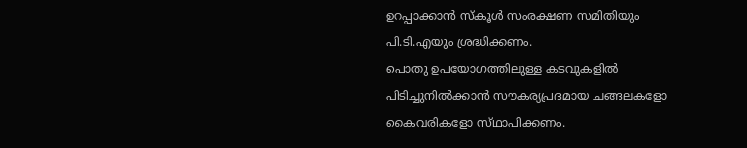ഉറപ്പാക്കാന്‍ സ്‌കൂള്‍ സംരക്ഷണ സമിതിയും പി.ടി.എയും ശ്രദ്ധിക്കണം.
പൊതു ഉപയോഗത്തിലുള്ള കടവുകളില്‍ പിടിച്ചുനില്‍ക്കാന്‍ സൗകര്യപ്രദമായ ചങ്ങലകളോ കൈവരികളോ സ്‌ഥാപിക്കണം.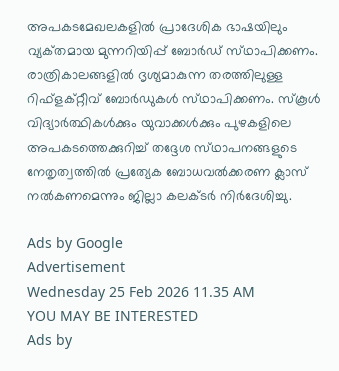അപകടമേഖലകളില്‍ പ്രാദേശിക ഭാഷയിലും വ്യക്‌തമായ മുന്നറിയിപ്പ്‌ ബോര്‍ഡ്‌ സ്‌ഥാപിക്കണം.
രാത്രികാലങ്ങളില്‍ ദൃശ്യമാകുന്ന തരത്തിലുള്ള റിഫ്‌ളക്‌റ്റീവ്‌ ബോര്‍ഡുകള്‍ സ്‌ഥാപിക്കണം. സ്‌കൂള്‍ വിദ്യാര്‍ത്ഥികള്‍ക്കും യുവാക്കള്‍ക്കും പുഴകളിലെ അപകടത്തെക്കുറിച്ച്‌ തദ്ദേശ സ്‌ഥാപനങ്ങളുടെ നേതൃത്വത്തില്‍ പ്രത്യേക ബോധവല്‍ക്കരണ ക്ലാസ്‌ നല്‍കണമെന്നും ജില്ലാ കലക്‌ടര്‍ നിര്‍ദേശിച്ചു.

Ads by Google
Advertisement
Wednesday 25 Feb 2026 11.35 AM
YOU MAY BE INTERESTED
Ads by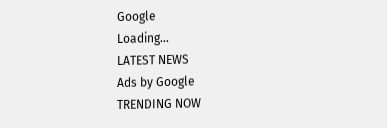Google
Loading...
LATEST NEWS
Ads by Google
TRENDING NOW